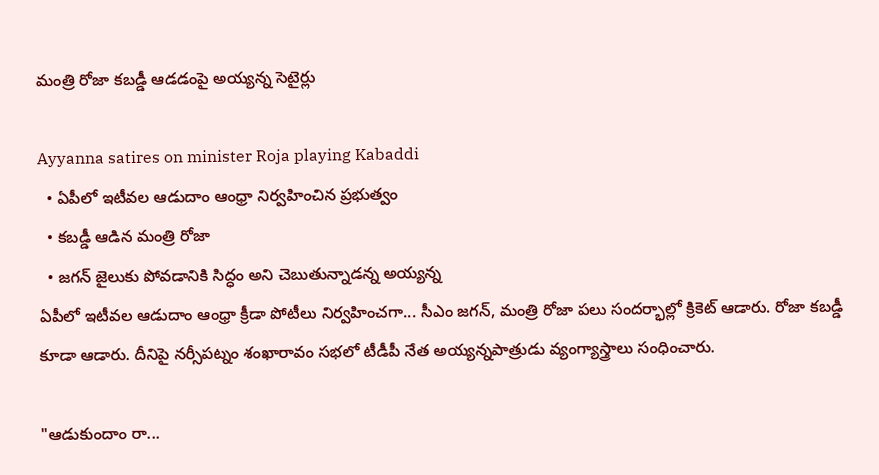మంత్రి రోజా కబడ్డీ ఆడడంపై అయ్యన్న సెటైర్లు

Ayyanna satires on minister Roja playing Kabaddi
  • ఏపీలో ఇటీవల ఆడుదాం ఆంధ్రా నిర్వహించిన ప్రభుత్వం
  • కబడ్డీ ఆడిన మంత్రి రోజా
  • జగన్ జైలుకు పోవడానికి సిద్ధం అని చెబుతున్నాడన్న అయ్యన్న
ఏపీలో ఇటీవల ఆడుదాం ఆంధ్రా క్రీడా పోటీలు నిర్వహించగా... సీఎం జగన్, మంత్రి రోజా పలు సందర్భాల్లో క్రికెట్ ఆడారు. రోజా కబడ్డీ కూడా ఆడారు. దీనిపై నర్సీపట్నం శంఖారావం సభలో టీడీపీ నేత అయ్యన్నపాత్రుడు వ్యంగ్యాస్త్రాలు సంధించారు.

"ఆడుకుందాం రా...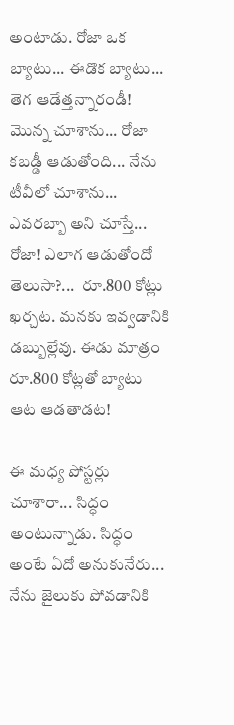అంటాడు. రోజా ఒక బ్యాటు... ఈడొక బ్యాటు... తెగ ఆడేత్తన్నారండీ! మొన్న చూశాను... రోజా కబడ్డీ ఆడుతోంది... నేను టీవీలో చూశాను... ఎవరబ్బా అని చూస్తే... రోజా! ఎలాగ ఆడుతోందో తెలుసా?...  రూ.800 కోట్లు ఖర్చట. మనకు ఇవ్వడానికి డబ్బుల్లేవు. ఈడు మాత్రం రూ.800 కోట్లతో బ్యాటు ఆట ఆడతాడట!

ఈ మధ్య పోస్టర్లు చూశారా... సిద్ధం అంటున్నాడు. సిద్ధం అంటే ఏదో అనుకునేరు... నేను జైలుకు పోవడానికి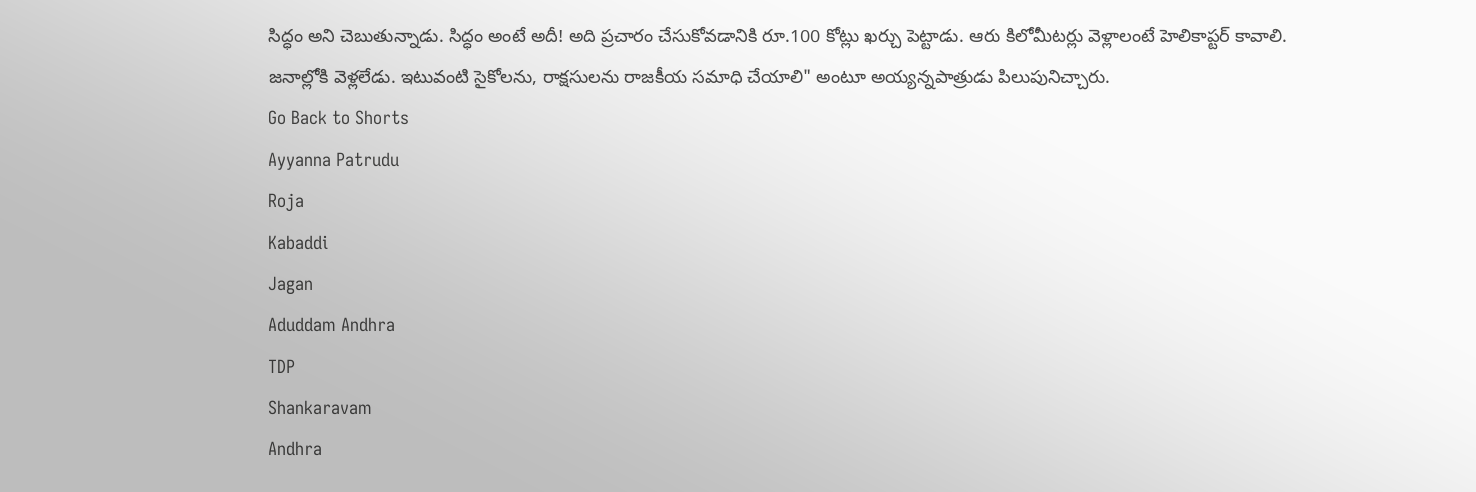సిద్ధం అని చెబుతున్నాడు. సిద్ధం అంటే అదీ! అది ప్రచారం చేసుకోవడానికి రూ.100 కోట్లు ఖర్చు పెట్టాడు. ఆరు కిలోమీటర్లు వెళ్లాలంటే హెలికాప్టర్ కావాలి. జనాల్లోకి వెళ్లలేడు. ఇటువంటి సైకోలను, రాక్షసులను రాజకీయ సమాధి చేయాలి" అంటూ అయ్యన్నపాత్రుడు పిలుపునిచ్చారు.
Go Back to Shorts
Ayyanna Patrudu
Roja
Kabaddi
Jagan
Aduddam Andhra
TDP
Shankaravam
Andhra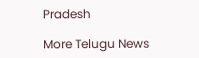Pradesh

More Telugu News